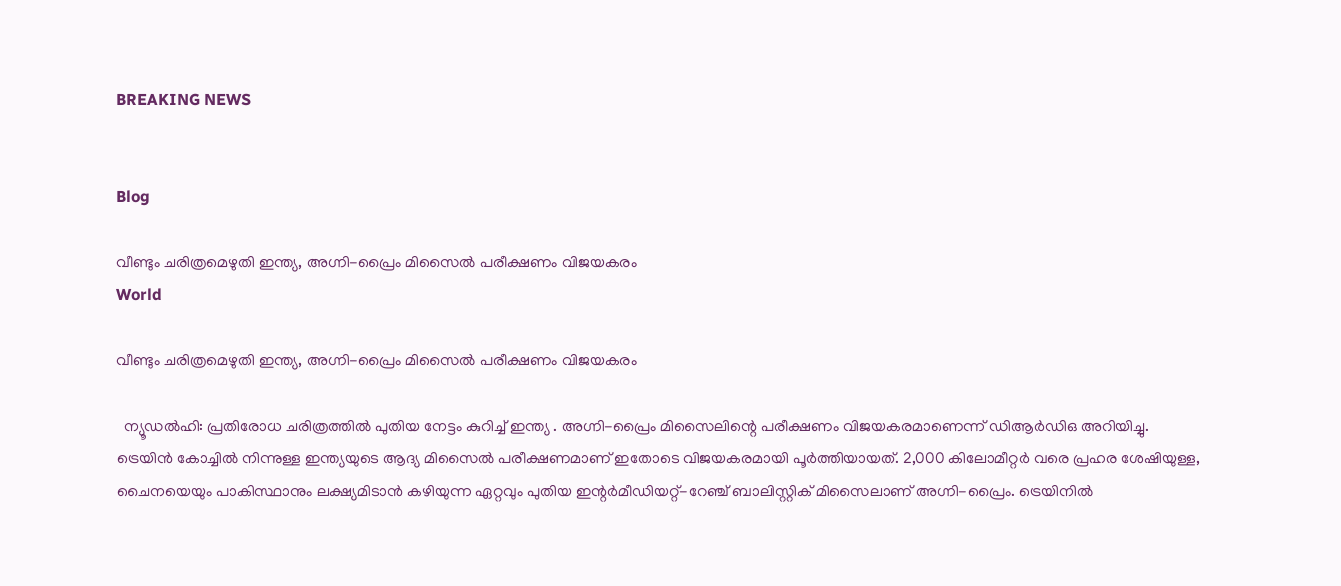BREAKING NEWS


Blog

വീണ്ടും ചരിത്രമെഴുതി ഇന്ത്യ, അഗ്നി-പ്രൈം മിസൈൽ പരീക്ഷണം വിജയകരം
World

വീണ്ടും ചരിത്രമെഴുതി ഇന്ത്യ, അഗ്നി-പ്രൈം മിസൈൽ പരീക്ഷണം വിജയകരം

  ന്യൂഡൽഹി: പ്രതിരോധ ചരിത്രത്തിൽ പുതിയ നേട്ടം കുറിച്ച് ഇന്ത്യ . അഗ്നി-പ്രൈം മിസൈലിന്റെ പരീക്ഷണം വിജയകരമാണെന്ന് ഡിആർഡിഒ അറിയിച്ചു. ട്രെയിൻ കോച്ചിൽ നിന്നുള്ള ഇന്ത്യയുടെ ആദ്യ മിസൈൽ പരീക്ഷണമാണ് ഇതോടെ വിജയകരമായി പൂർത്തിയായത്. 2,000 കിലോമീറ്റർ വരെ പ്രഹര ശേഷിയുള്ള, ചൈനയെയും പാകിസ്ഥാനും ലക്ഷ്യമിടാൻ കഴിയുന്ന ഏറ്റവും പുതിയ ഇന്റർമീഡിയറ്റ്-റേഞ്ച് ബാലിസ്റ്റിക് മിസൈലാണ് അഗ്നി-പ്രൈം. ട്രെയിനിൽ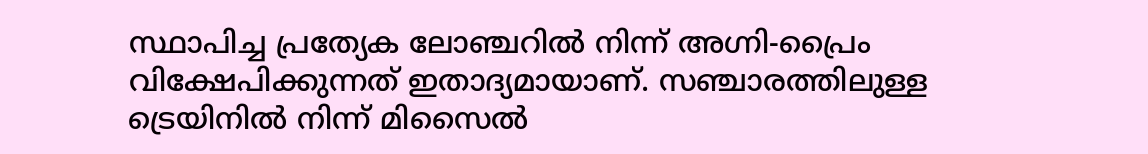സ്ഥാപിച്ച പ്രത്യേക ലോഞ്ചറിൽ നിന്ന് അഗ്നി-പ്രൈം വിക്ഷേപിക്കുന്നത് ഇതാദ്യമായാണ്. സഞ്ചാരത്തിലുള്ള ട്രെയിനിൽ നിന്ന് മിസൈൽ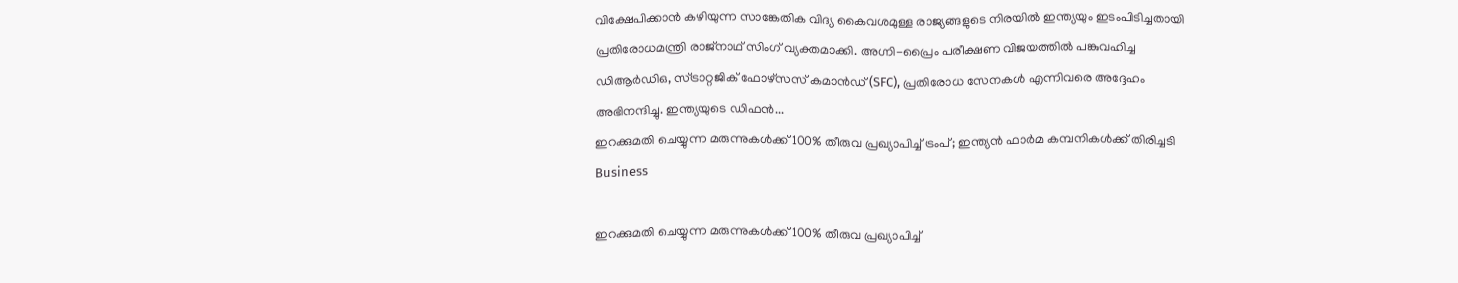വിക്ഷേപിക്കാൻ കഴിയുന്ന സാങ്കേതിക വിദ്യ കൈവശമുള്ള രാജ്യങ്ങളുടെ നിരയിൽ ഇന്ത്യയും ഇടംപിടിച്ചതായി പ്രതിരോധമന്ത്രി രാജ്‌നാഥ് സിംഗ് വ്യക്തമാക്കി. അഗ്നി-പ്രൈം പരീക്ഷണ വിജയത്തിൽ പങ്കുവഹിച്ച ഡിആർഡിഒ, സ്ട്രാറ്റജിക് ഫോഴ്‌സസ് കമാൻഡ് (SFC), പ്രതിരോധ സേനകൾ എന്നിവരെ അദ്ദേഹം അഭിനന്ദിച്ചു. ഇന്ത്യയുടെ ഡിഫൻ...
ഇറക്കുമതി ചെയ്യുന്ന മരുന്നുകൾക്ക് 100% തീരുവ പ്രഖ്യാപിച്ച് ട്രംപ്; ഇന്ത്യൻ ഫാർമ കമ്പനികൾക്ക് തിരിച്ചടി
Business

ഇറക്കുമതി ചെയ്യുന്ന മരുന്നുകൾക്ക് 100% തീരുവ പ്രഖ്യാപിച്ച്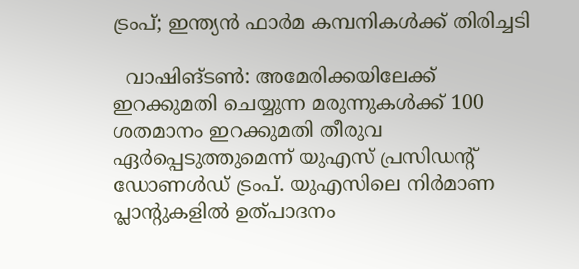ട്രംപ്; ഇന്ത്യൻ ഫാർമ കമ്പനികൾക്ക് തിരിച്ചടി

  വാഷിങ്ടൺ: അമേരിക്കയിലേക്ക് ഇറക്കുമതി ചെയ്യുന്ന മരുന്നുകൾക്ക് 100 ശതമാനം ഇറക്കുമതി തീരുവ ഏർപ്പെടുത്തുമെന്ന് യുഎസ് പ്രസിഡൻ്റ് ഡോണൾഡ് ട്രംപ്. യുഎസിലെ നിർമാണ പ്ലാന്റുകളിൽ ഉത്പാദനം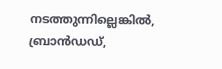നടത്തുന്നില്ലെങ്കിൽ, ബ്രാൻഡഡ്,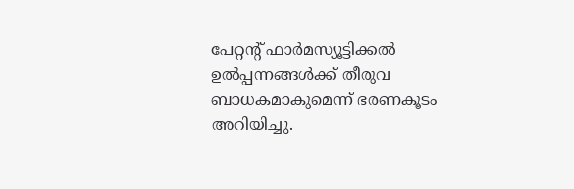പേറ്റന്റ് ഫാർമസ്യൂട്ടിക്കൽ ഉൽപ്പന്നങ്ങൾക്ക് തീരുവ ബാധകമാകുമെന്ന് ഭരണകൂടം അറിയിച്ചു.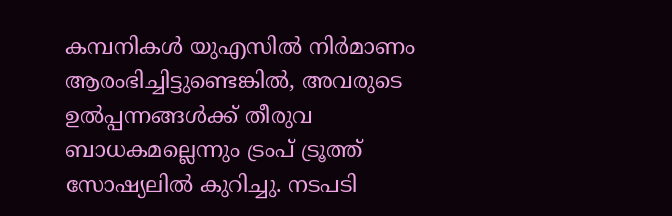കമ്പനികൾ യുഎസിൽ നിർമാണം ആരംഭിച്ചിട്ടുണ്ടെങ്കിൽ, അവരുടെ ഉൽപ്പന്നങ്ങൾക്ക് തീരുവ ബാധകമല്ലെന്നും ട്രംപ് ട്രൂത്ത് സോഷ്യലിൽ കുറിച്ചു. നടപടി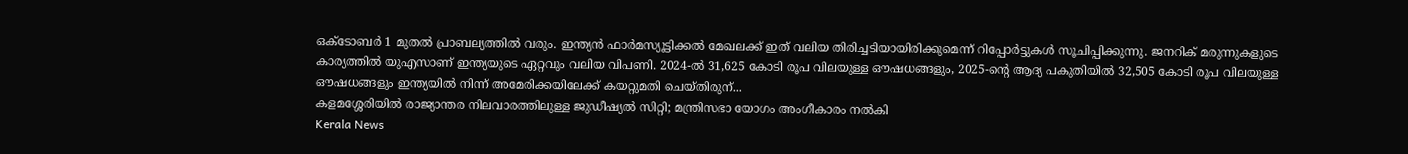ഒക്ടോബർ 1 മുതൽ പ്രാബല്യത്തിൽ വരും. ഇന്ത്യൻ ഫാർമസ്യൂട്ടിക്കൽ മേഖലക്ക് ഇത് വലിയ തിരിച്ചടിയായിരിക്കുമെന്ന് റിപ്പോർട്ടുകൾ സൂചിപ്പിക്കുന്നു. ജനറിക് മരുന്നുകളുടെ കാര്യത്തിൽ യുഎസാണ് ഇന്ത്യയുടെ ഏറ്റവും വലിയ വിപണി. 2024-ൽ 31,625 കോടി രൂപ വിലയുള്ള ഔഷധങ്ങളും, 2025-ന്റെ ആദ്യ പകുതിയിൽ 32,505 കോടി രൂപ വിലയുള്ള ഔഷധങ്ങളും ഇന്ത്യയിൽ നിന്ന് അമേരിക്കയിലേക്ക് കയറ്റുമതി ചെയ്തിരുന്...
കളമശ്ശേരിയിൽ രാജ്യാന്തര നിലവാരത്തിലുള്ള ജുഡീഷ്യൽ സിറ്റി; മന്ത്രിസഭാ യോഗം അംഗീകാരം നൽകി
Kerala News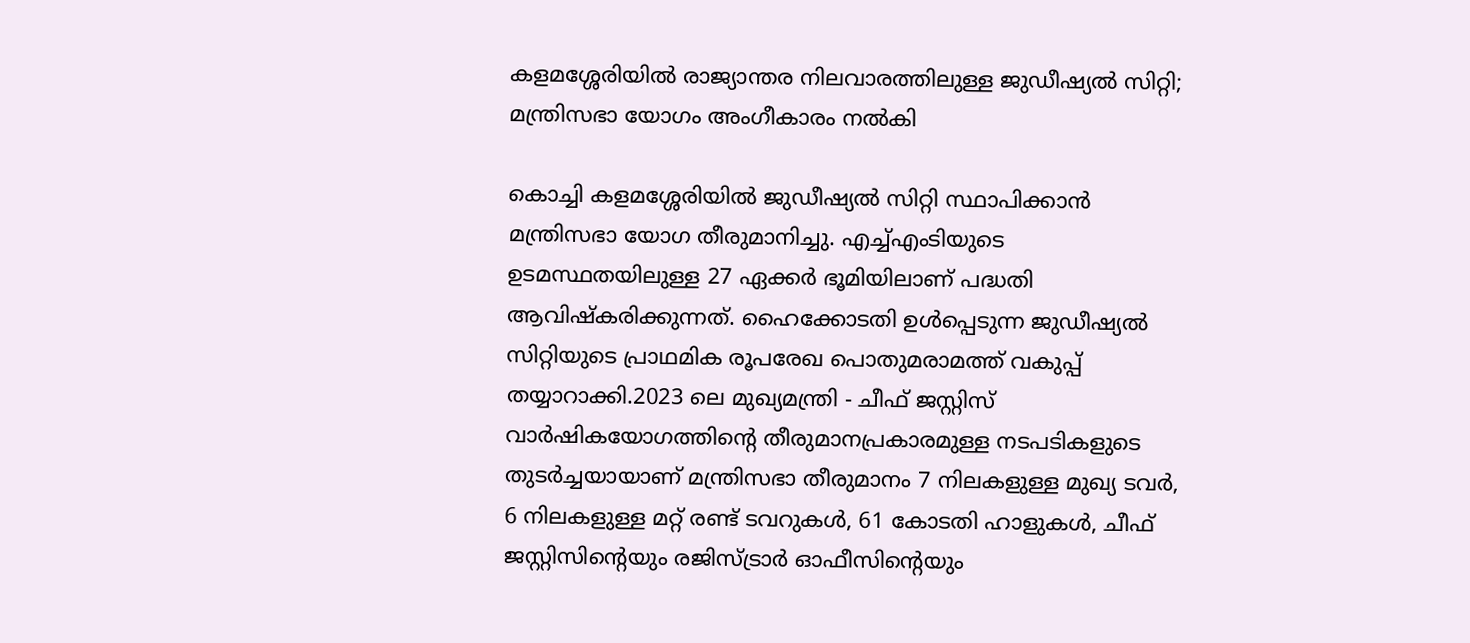കളമശ്ശേരിയിൽ രാജ്യാന്തര നിലവാരത്തിലുള്ള ജുഡീഷ്യൽ സിറ്റി; മന്ത്രിസഭാ യോഗം അംഗീകാരം നൽകി

കൊച്ചി കളമശ്ശേരിയിൽ ജുഡീഷ്യൽ സിറ്റി സ്ഥാപിക്കാൻ മന്ത്രിസഭാ യോഗ തീരുമാനിച്ചു. എച്ച്എംടിയുടെ ഉടമസ്ഥതയിലുള്ള 27 ഏക്കർ ഭൂമിയിലാണ് പദ്ധതി ആവിഷ്കരിക്കുന്നത്. ഹൈക്കോടതി ഉൾപ്പെടുന്ന ജുഡീഷ്യൽ സിറ്റിയുടെ പ്രാഥമിക രൂപരേഖ പൊതുമരാമത്ത് വകുപ്പ് തയ്യാറാക്കി.2023 ലെ മുഖ്യമന്ത്രി - ചീഫ് ജസ്റ്റിസ് വാര്‍ഷികയോഗത്തിന്റെ തീരുമാനപ്രകാരമുള്ള നടപടികളുടെ തുടര്‍ച്ചയായാണ് മന്ത്രിസഭാ തീരുമാനം 7 നിലകളുള്ള മുഖ്യ ടവർ, 6 നിലകളുള്ള മറ്റ് രണ്ട് ടവറുകൾ, 61 കോടതി ഹാളുകൾ, ചീഫ് ജസ്റ്റിസിന്റെയും രജിസ്ട്രാർ ഓഫീസിന്റെയും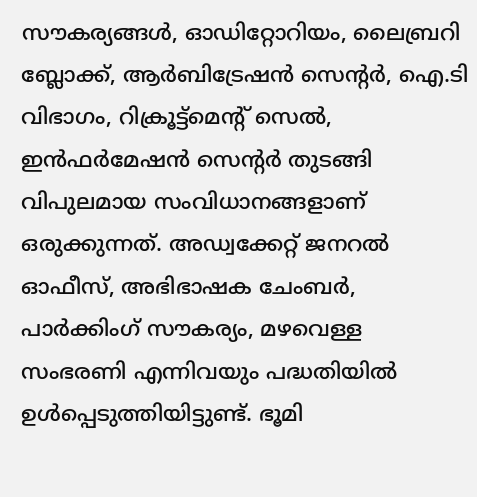സൗകര്യങ്ങൾ, ഓഡിറ്റോറിയം, ലൈബ്രറി ബ്ലോക്ക്, ആർബിട്രേഷൻ സെന്റർ, ഐ.ടി വിഭാഗം, റിക്രൂട്ട്മെന്റ് സെൽ, ഇൻഫർമേഷൻ സെന്റർ തുടങ്ങി വിപുലമായ സംവിധാനങ്ങളാണ് ഒരുക്കുന്നത്. അഡ്വക്കേറ്റ് ജനറൽ ഓഫീസ്, അഭിഭാഷക ചേംബർ, പാർക്കിംഗ് സൗകര്യം, മഴവെള്ള സംഭരണി എന്നിവയും പദ്ധതിയിൽ ഉൾപ്പെടുത്തിയിട്ടുണ്ട്. ഭൂമി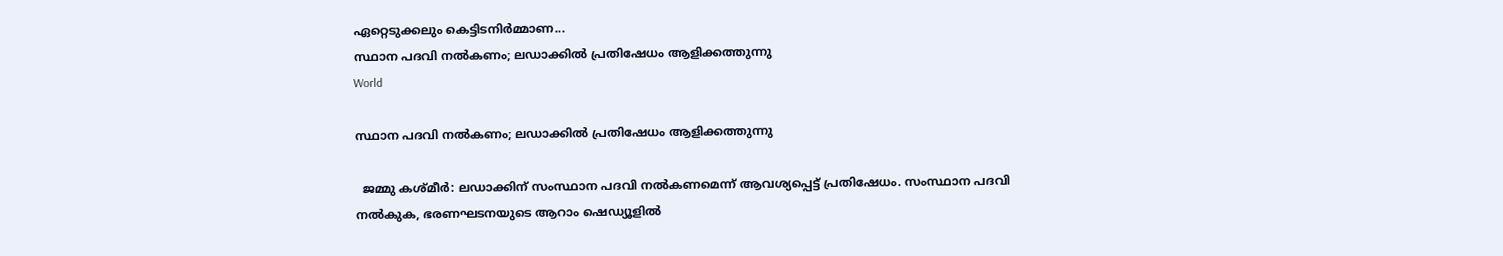ഏറ്റെടുക്കലും കെട്ടിടനിർമ്മാണ...
സ്ഥാന പദവി നൽകണം; ലഡാക്കിൽ പ്രതിഷേധം ആളിക്കത്തുന്നു
World

സ്ഥാന പദവി നൽകണം; ലഡാക്കിൽ പ്രതിഷേധം ആളിക്കത്തുന്നു

  ജമ്മു കശ്മീർ: ലഡാക്കിന് സംസ്ഥാന പദവി നൽകണമെന്ന് ആവശ്യപ്പെട്ട് പ്രതിഷേധം. സംസ്ഥാന പദവി നൽകുക, ഭരണഘടനയുടെ ആറാം ഷെഡ്യൂളിൽ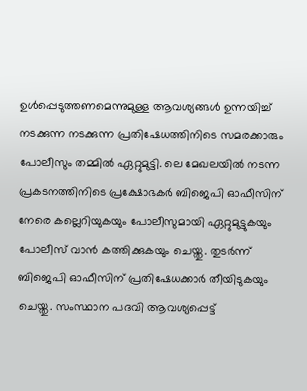ഉൾപ്പെടുത്തണമെന്നുമുള്ള ആവശ്യങ്ങൾ ഉന്നയിച്ച് നടക്കുന്ന നടക്കുന്ന പ്രതിഷേധത്തിനിടെ സമരക്കാരും പോലീസും തമ്മിൽ ഏറ്റുമുട്ടി. ലെ മേഖലയിൽ നടന്ന പ്രകടനത്തിനിടെ പ്രക്ഷോഭകർ ബിജെപി ഓഫീസിന് നേരെ കല്ലെറിയുകയും പോലീസുമായി ഏറ്റുമുട്ടുകയും പോലീസ് വാൻ കത്തിക്കുകയും ചെയ്തു. തുടർന്ന് ബിജെപി ഓഫീസിന് പ്രതിഷേധക്കാർ തീയിടുകയും ചെയ്തു. സംസ്ഥാന പദവി ആവശ്യപ്പെട്ട്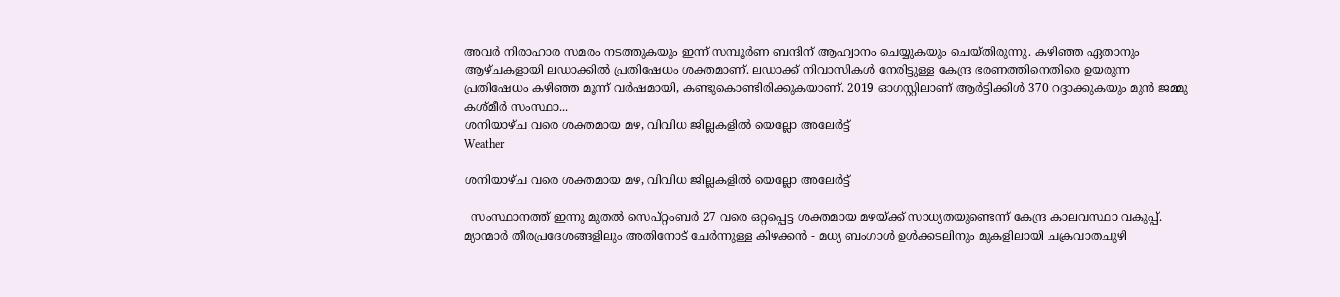അവർ നിരാഹാര സമരം നടത്തുകയും ഇന്ന് സമ്പൂർണ ബന്ദിന് ആഹ്വാനം ചെയ്യുകയും ചെയ്തിരുന്നു. കഴിഞ്ഞ ഏതാനും ആഴ്ചകളായി ലഡാക്കിൽ പ്രതിഷേധം ശക്തമാണ്. ലഡാക്ക് നിവാസികൾ നേരിട്ടുള്ള കേന്ദ്ര ഭരണത്തിനെതിരെ ഉയരുന്ന പ്രതിഷേധം കഴിഞ്ഞ മൂന്ന് വർഷമായി, കണ്ടുകൊണ്ടിരിക്കുകയാണ്. 2019 ഓഗസ്റ്റിലാണ് ആർട്ടിക്കിൾ 370 റദ്ദാക്കുകയും മുൻ ജമ്മു കശ്മീർ സംസ്ഥാ...
ശനിയാഴ്ച വരെ ശക്തമായ മഴ, വിവിധ ജില്ലകളിൽ യെല്ലോ അലേർട്ട്
Weather

ശനിയാഴ്ച വരെ ശക്തമായ മഴ, വിവിധ ജില്ലകളിൽ യെല്ലോ അലേർട്ട്

  സംസ്ഥാനത്ത് ഇന്നു മുതൽ സെപ്റ്റംബർ 27 വരെ ഒറ്റപ്പെട്ട ശക്തമായ മഴയ്ക്ക് സാധ്യതയുണ്ടെന്ന് കേന്ദ്ര കാലവസ്ഥാ വകുപ്പ്. മ്യാന്മാർ തീരപ്രദേശങ്ങളിലും അതിനോട് ചേർന്നുള്ള കിഴക്കൻ - മധ്യ ബംഗാൾ ഉൾക്കടലിനും മുകളിലായി ചക്രവാതചുഴി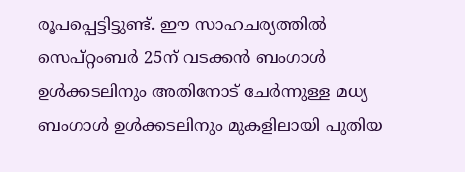രൂപപ്പെട്ടിട്ടുണ്ട്. ഈ സാഹചര്യത്തിൽ സെപ്റ്റംബർ 25ന് വടക്കൻ ബംഗാൾ ഉൾക്കടലിനും അതിനോട് ചേർന്നുള്ള മധ്യ ബംഗാൾ ഉൾക്കടലിനും മുകളിലായി പുതിയ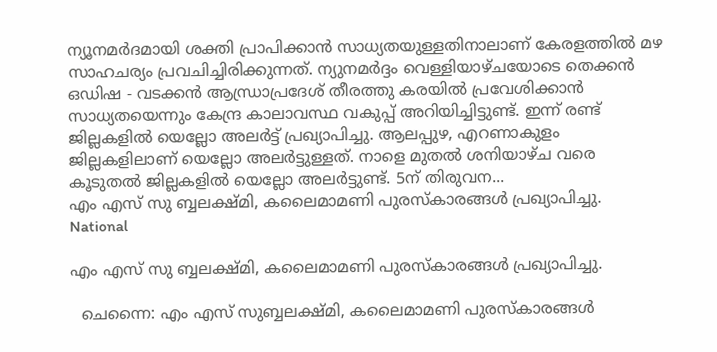ന്യൂനമർദമായി ശക്തി പ്രാപിക്കാൻ സാധ്യതയുള്ളതിനാലാണ് കേരളത്തിൽ മഴ സാഹചര്യം പ്രവചിച്ചിരിക്കുന്നത്. ന്യുനമര്‍ദ്ദം വെള്ളിയാഴ്ചയോടെ തെക്കൻ ഒഡിഷ - വടക്കൻ ആന്ധ്രാപ്രദേശ് തീരത്തു കരയിൽ പ്രവേശിക്കാൻ സാധ്യതയെന്നും കേന്ദ്ര കാലാവസ്ഥ വകുപ്പ് അറിയിച്ചിട്ടുണ്ട്. ഇന്ന് രണ്ട് ജില്ലകളില്‍ യെല്ലോ അലര്‍ട്ട് പ്രഖ്യാപിച്ചു. ആലപ്പുഴ, എറണാകുളം ജില്ലകളിലാണ് യെല്ലോ അലര്‍ട്ടുള്ളത്. നാളെ മുതല്‍ ശനിയാഴ്ച വരെ കൂടുതല്‍ ജില്ലകളില്‍ യെല്ലോ അലര്‍ട്ടുണ്ട്. 5ന് തിരുവന...
എം എസ് സു ബ്ബലക്ഷ്മി, കലൈമാമണി പുരസ്‌കാരങ്ങള്‍ പ്രഖ്യാപിച്ചു.
National

എം എസ് സു ബ്ബലക്ഷ്മി, കലൈമാമണി പുരസ്‌കാരങ്ങള്‍ പ്രഖ്യാപിച്ചു.

  ചെന്നൈ: എം എസ് സുബ്ബലക്ഷ്മി, കലൈമാമണി പുരസ്‌കാരങ്ങള്‍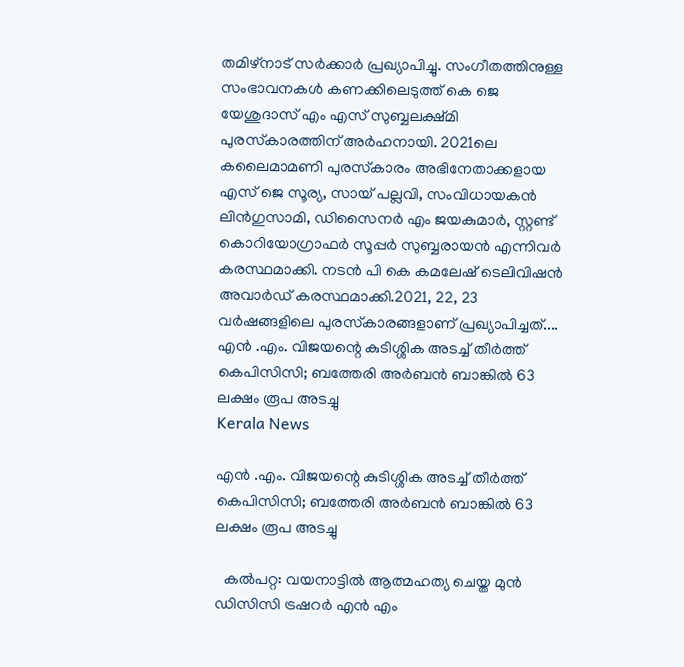തമിഴ്‌നാട് സര്‍ക്കാര്‍ പ്രഖ്യാപിച്ചു. സംഗീതത്തിനുള്ള സംഭാവനകള്‍ കണക്കിലെടുത്ത് കെ ജെ യേശുദാസ് എം എസ് സുബ്ബലക്ഷ്മി പുരസ്‌കാരത്തിന് അര്‍ഹനായി. 2021ലെ കലൈമാമണി പുരസ്‌കാരം അഭിനേതാക്കളായ എസ് ജെ സൂര്യ, സായ് പല്ലവി, സംവിധായകന്‍ ലിന്‍ഗുസാമി, ഡിസൈനര്‍ എം ജയകുമാര്‍, സ്റ്റണ്ട് കൊറിയോഗ്രാഫര്‍ സൂപ്പര്‍ സുബ്ബരായന്‍ എന്നിവര്‍ കരസ്ഥമാക്കി. നടന്‍ പി കെ കമലേഷ് ടെലിവിഷന്‍ അവാര്‍ഡ് കരസ്ഥമാക്കി.2021, 22, 23 വര്‍ഷങ്ങളിലെ പുരസ്‌കാരങ്ങളാണ് പ്രഖ്യാപിച്ചത്....
എന്‍ .എം. വിജയന്റെ കുടിശ്ശിക അടച്ച് തീര്‍ത്ത് കെപിസിസി; ബത്തേരി അർബൻ ബാങ്കിൽ 63 ലക്ഷം രൂപ അടച്ചു
Kerala News

എന്‍ .എം. വിജയന്റെ കുടിശ്ശിക അടച്ച് തീര്‍ത്ത് കെപിസിസി; ബത്തേരി അർബൻ ബാങ്കിൽ 63 ലക്ഷം രൂപ അടച്ചു

  കൽപറ്റ: വയനാട്ടില്‍ ആത്മഹത്യ ചെയ്ത മുന്‍ ഡിസിസി ട്രഷറര്‍ എന്‍ എം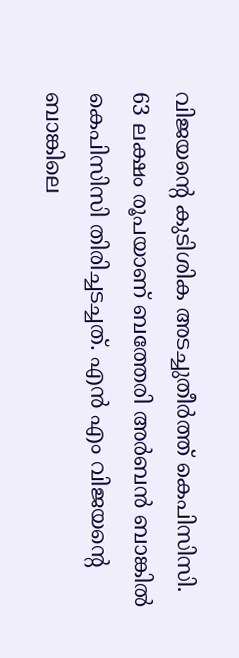വിജയന്റെ കുടിശിക അടച്ചുതീര്‍ത്ത് കെപിസിസി. 63 ലക്ഷം രൂപയാണ് ബത്തേരി അര്‍ബന്‍ ബാങ്കില്‍ കെപിസിസി തിരിച്ചടച്ചത്. എന്‍ എം വിജയന്റെ ബാങ്കിലെ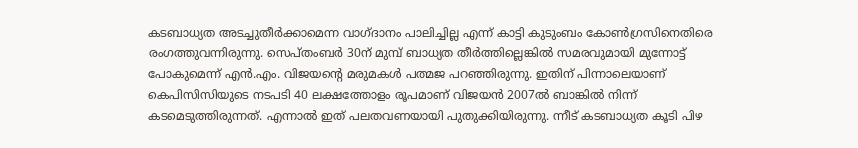കടബാധ്യത അടച്ചുതീര്‍ക്കാമെന്ന വാഗ്ദാനം പാലിച്ചില്ല എന്ന് കാട്ടി കുടുംബം കോണ്‍ഗ്രസിനെതിരെ രംഗത്തുവന്നിരുന്നു. സെപ്തംബര്‍ 30ന് മുമ്പ് ബാധ്യത തീര്‍ത്തില്ലെങ്കില്‍ സമരവുമായി മുന്നോട്ട് പോകുമെന്ന് എന്‍.എം. വിജയന്റെ മരുമകള്‍ പത്മജ പറഞ്ഞിരുന്നു. ഇതിന് പിന്നാലെയാണ് കെപിസിസിയുടെ നടപടി 40 ലക്ഷത്തോളം രൂപമാണ് വിജയന്‍ 2007ല്‍ ബാങ്കില്‍ നിന്ന് കടമെടുത്തിരുന്നത്. എന്നാൽ ഇത് പലതവണയായി പുതുക്കിയിരുന്നു. ന്നീട് കടബാധ്യത കൂടി പിഴ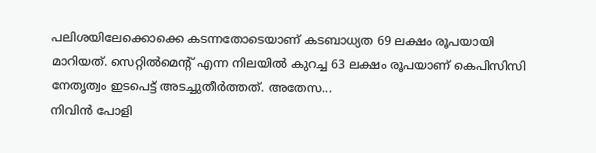പലിശയിലേക്കൊക്കെ കടന്നതോടെയാണ് കടബാധ്യത 69 ലക്ഷം രൂപയായി മാറിയത്. സെറ്റില്‍മെന്റ് എന്ന നിലയില്‍ കുറച്ച 63 ലക്ഷം രൂപയാണ് കെപിസിസി നേതൃത്വം ഇടപെട്ട് അടച്ചുതീര്‍ത്തത്. അതേസ...
നിവിൻ പോളി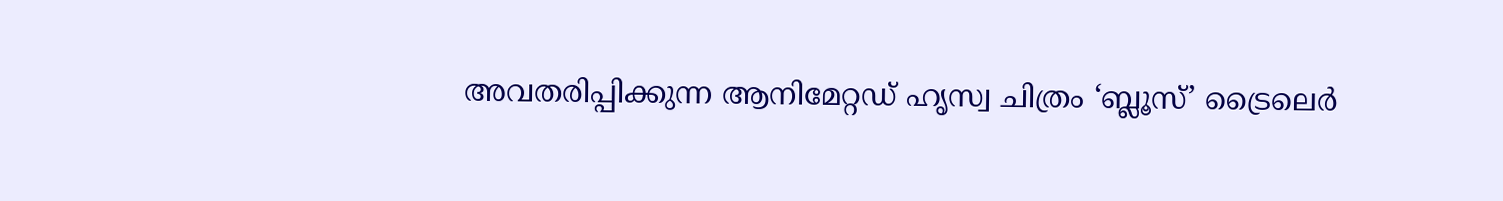അവതരിപ്പിക്കുന്ന ആനിമേറ്റഡ് ഹൃസ്വ ചിത്രം ‘ബ്ലൂസ്’ ട്രൈലെർ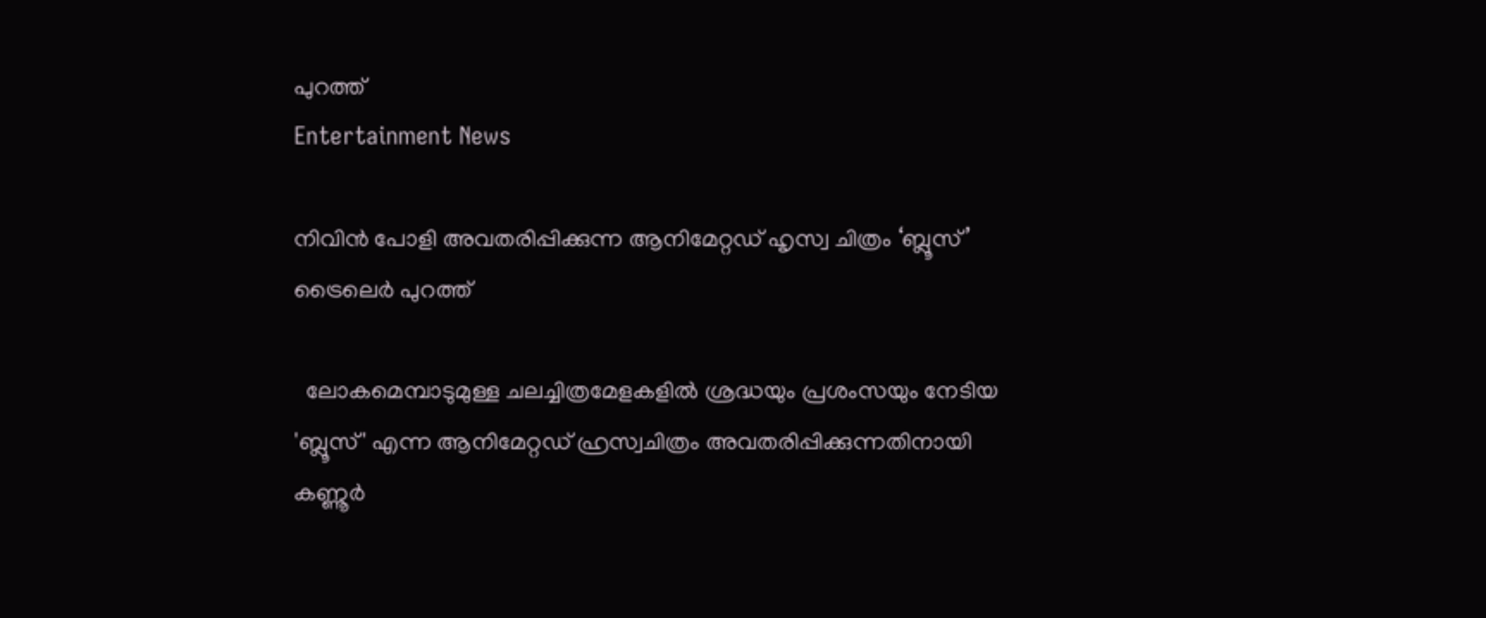പുറത്ത്
Entertainment News

നിവിൻ പോളി അവതരിപ്പിക്കുന്ന ആനിമേറ്റഡ് ഹൃസ്വ ചിത്രം ‘ബ്ലൂസ്’ ട്രൈലെർ പുറത്ത്

  ലോകമെമ്പാടുമുള്ള ചലച്ചിത്രമേളകളിൽ ശ്രദ്ധയും പ്രശംസയും നേടിയ 'ബ്ലൂസ്' എന്ന ആനിമേറ്റഡ് ഹ്രസ്വചിത്രം അവതരിപ്പിക്കുന്നതിനായി കണ്ണൂർ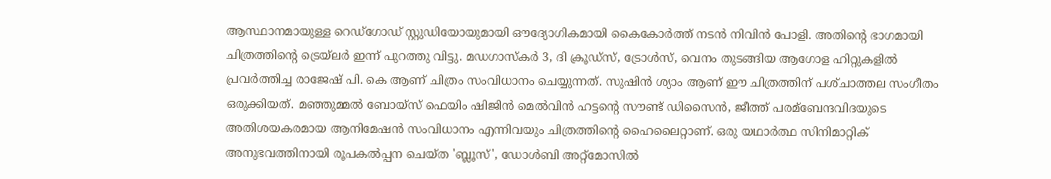ആസ്ഥാനമായുള്ള റെഡ്ഗോഡ് സ്റ്റുഡിയോയുമായി ഔദ്യോഗികമായി കൈകോർത്ത് നടൻ നിവിൻ പോളി. അതിന്റെ ഭാഗമായി ചിത്രത്തിന്റെ ട്രെയ്‌ലർ ഇന്ന് പുറത്തു വിട്ടു. മഡഗാസ്കർ 3, ദി ക്രൂഡ്സ്, ട്രോൾസ്, വെനം തുടങ്ങിയ ആഗോള ഹിറ്റുകളിൽ പ്രവർത്തിച്ച രാജേഷ് പി. കെ ആണ് ചിത്രം സംവിധാനം ചെയ്യുന്നത്. സുഷിൻ ശ്യാം ആണ് ഈ ചിത്രത്തിന് പശ്‌ചാത്തല സംഗീതം ഒരുക്കിയത്. മഞ്ഞുമ്മൽ ബോയ്സ് ഫെയിം ഷിജിൻ മെൽവിൻ ഹട്ടന്റെ സൗണ്ട് ഡിസൈൻ, ജീത്ത് പരമ്ബേന്ദവിദയുടെ അതിശയകരമായ ആനിമേഷൻ സംവിധാനം എന്നിവയും ചിത്രത്തിന്റെ ഹൈലൈറ്റാണ്. ഒരു യഥാർത്ഥ സിനിമാറ്റിക് അനുഭവത്തിനായി രൂപകൽപ്പന ചെയ്ത 'ബ്ലൂസ്', ഡോൾബി അറ്റ്മോസിൽ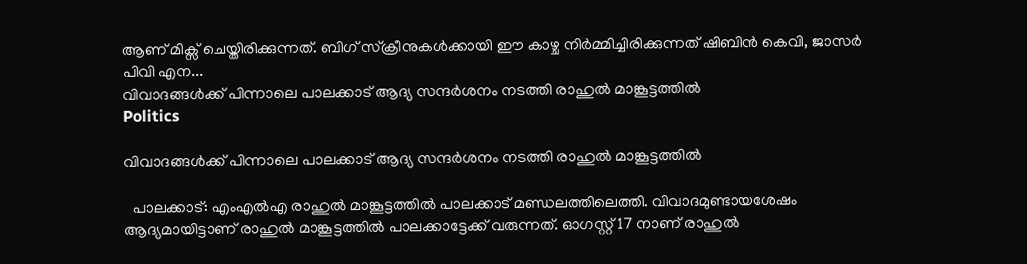ആണ് മിക്സ് ചെയ്തിരിക്കുന്നത്. ബിഗ് സ്‌ക്രീനുകൾക്കായി ഈ കാഴ്ച നിർമ്മിച്ചിരിക്കുന്നത് ഷിബിൻ കെവി, ജാസർ പിവി എന...
വിവാദങ്ങൾക്ക് പിന്നാലെ പാലക്കാട് ആദ്യ സന്ദർശനം നടത്തി രാഹുൽ മാങ്കൂട്ടത്തിൽ
Politics

വിവാദങ്ങൾക്ക് പിന്നാലെ പാലക്കാട് ആദ്യ സന്ദർശനം നടത്തി രാഹുൽ മാങ്കൂട്ടത്തിൽ

  പാലക്കാട്: എംഎൽഎ രാഹുൽ മാങ്കൂട്ടത്തിൽ പാലക്കാട് മണ്ഡലത്തിലെത്തി. വിവാദമുണ്ടായശേഷം ആദ്യമായിട്ടാണ് രാഹുല്‍ മാങ്കൂട്ടത്തില്‍ പാലക്കാട്ടേക്ക് വരുന്നത്. ഓഗസ്റ്റ് 17 നാണ് രാഹുല്‍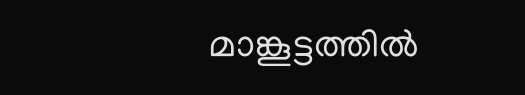മാങ്കൂട്ടത്തില്‍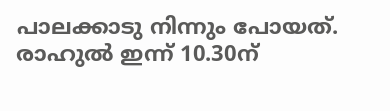പാലക്കാടു നിന്നും പോയത്. രാഹുൽ ഇന്ന് 10.30ന്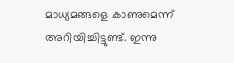മാധ്യമങ്ങളെ കാണുമെന്ന് അറിയിച്ചിട്ടുണ്ട്. ഇന്നു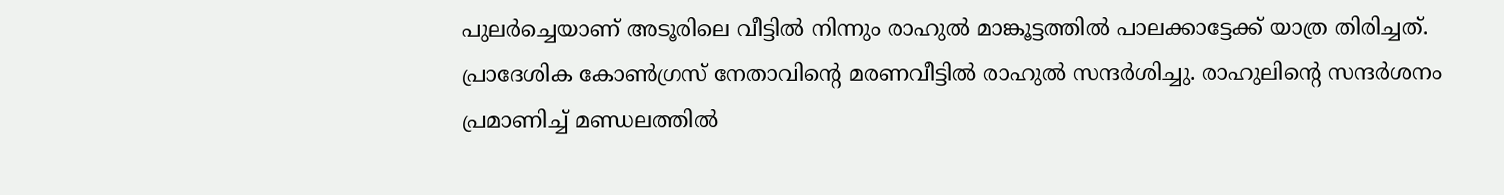പുലര്‍ച്ചെയാണ് അടൂരിലെ വീട്ടില്‍ നിന്നും രാഹുല്‍ മാങ്കൂട്ടത്തില്‍ പാലക്കാട്ടേക്ക് യാത്ര തിരിച്ചത്. പ്രാദേശിക കോണ്‍ഗ്രസ് നേതാവിന്റെ മരണവീട്ടില്‍ രാഹുല്‍ സന്ദര്‍ശിച്ചു. രാഹുലിൻ്റെ സന്ദർശനം പ്രമാണിച്ച് മണ്ഡലത്തിൽ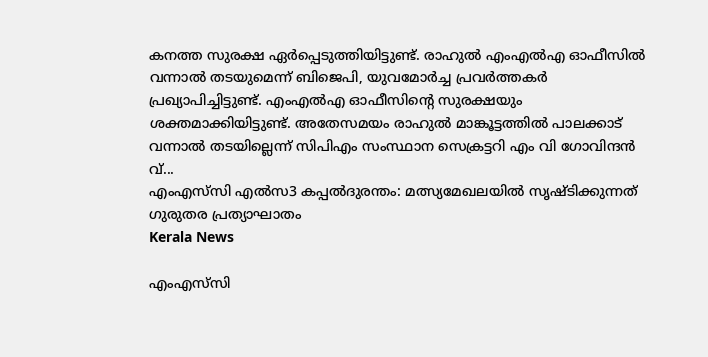കനത്ത സുരക്ഷ ഏർപ്പെടുത്തിയിട്ടുണ്ട്. രാഹുല്‍ എംഎൽഎ ഓഫീസിൽ വന്നാൽ തടയുമെന്ന് ബിജെപി, യുവമോര്‍ച്ച പ്രവര്‍ത്തകര്‍ പ്രഖ്യാപിച്ചിട്ടുണ്ട്. എംഎല്‍എ ഓഫീസിന്റെ സുരക്ഷയും ശക്തമാക്കിയിട്ടുണ്ട്. അതേസമയം രാഹുല്‍ മാങ്കൂട്ടത്തില്‍ പാലക്കാട് വന്നാല്‍ തടയില്ലെന്ന് സിപിഎം സംസ്ഥാന സെക്രട്ടറി എം വി ഗോവിന്ദന്‍ വ്...
എംഎസ്‌സി എൽസ3 കപ്പൽദുരന്തം: മത്സ്യമേഖലയിൽ സൃഷ്ടിക്കുന്നത് ഗുരുതര പ്രത്യാഘാതം
Kerala News

എംഎസ്‌സി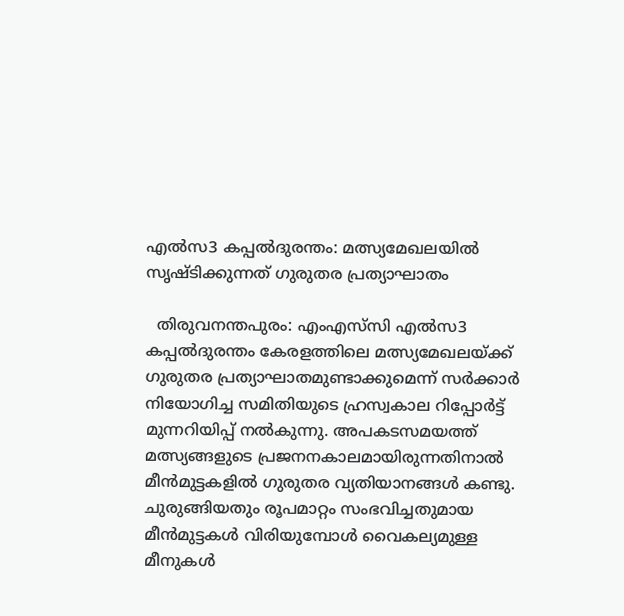എൽസ3 കപ്പൽദുരന്തം: മത്സ്യമേഖലയിൽ സൃഷ്ടിക്കുന്നത് ഗുരുതര പ്രത്യാഘാതം

  തിരുവനന്തപുരം: എംഎസ്‌സി എൽസ3 കപ്പൽദുരന്തം കേരളത്തിലെ മത്സ്യമേഖലയ്ക്ക് ഗുരുതര പ്രത്യാഘാതമുണ്ടാക്കുമെന്ന് സർക്കാർ നിയോഗിച്ച സമിതിയുടെ ഹ്രസ്വകാല റിപ്പോർട്ട് മുന്നറിയിപ്പ് നൽകുന്നു. അപകടസമയത്ത് മത്സ്യങ്ങളുടെ പ്രജനനകാലമായിരുന്നതിനാൽ മീൻമുട്ടകളിൽ ഗുരുതര വ്യതിയാനങ്ങൾ കണ്ടു. ചുരുങ്ങിയതും രൂപമാറ്റം സംഭവിച്ചതുമായ മീൻമുട്ടകൾ വിരിയുമ്പോൾ വൈകല്യമുള്ള മീനുകൾ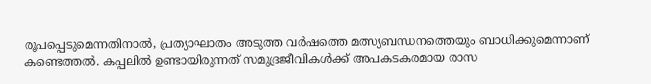രൂപപ്പെടുമെന്നതിനാൽ, പ്രത്യാഘാതം അടുത്ത വർഷത്തെ മത്സ്യബന്ധനത്തെയും ബാധിക്കുമെന്നാണ് കണ്ടെത്തൽ. കപ്പലിൽ ഉണ്ടായിരുന്നത് സമുദ്രജീവികൾക്ക് അപകടകരമായ രാസ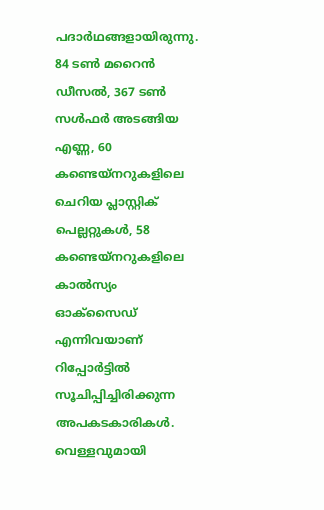പദാർഥങ്ങളായിരുന്നു. 84 ടൺ മറൈൻ ഡീസൽ, 367 ടൺ സൾഫർ അടങ്ങിയ എണ്ണ, 60 കണ്ടെയ്നറുകളിലെ ചെറിയ പ്ലാസ്റ്റിക് പെല്ലറ്റുകൾ, 58 കണ്ടെയ്നറുകളിലെ കാൽസ്യം ഓക്സൈഡ് എന്നിവയാണ് റിപ്പോർട്ടിൽ സൂചിപ്പിച്ചിരിക്കുന്ന അപകടകാരികൾ. വെള്ളവുമായി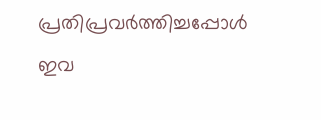പ്രതിപ്രവർത്തിച്ചപ്പോൾ ഇവ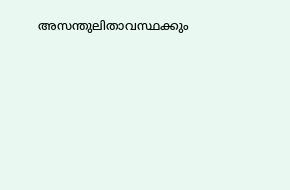അസന്തുലിതാവസ്ഥക്കും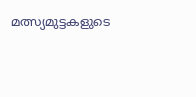മത്സ്യമുട്ടകളുടെ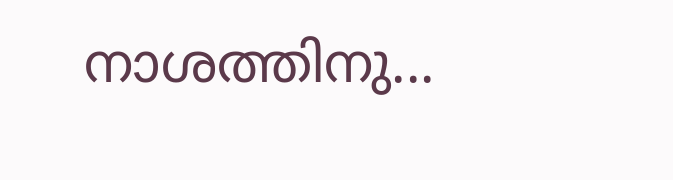നാശത്തിനു...